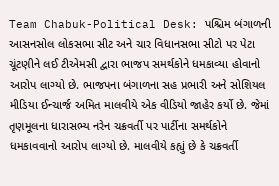Team Chabuk-Political Desk: પશ્ચિમ બંગાળની આસનસોલ લોકસભા સીટ અને ચાર વિધાનસભા સીટો પર પેટા ચૂંટણીને લઈ ટીએમસી દ્વારા ભાજપ સમર્થકોને ધમકાવ્યા હોવાનો આરોપ લાગ્યો છે. ભાજપના બંગાળના સહ પ્રભારી અને સોશિયલ મીડિયા ઈન્ચાર્જ અમિત માલવીયે એક વીડિયો જાહેર કર્યો છે. જેમાં તૃણમૂલના ધારાસભ્ય નરેન ચક્રવર્તી પર પાર્ટીના સમર્થકોને ધમકાવવાનો આરોપ લાગ્યો છે. માલવીયે કહ્યું છે કે ચક્રવર્તી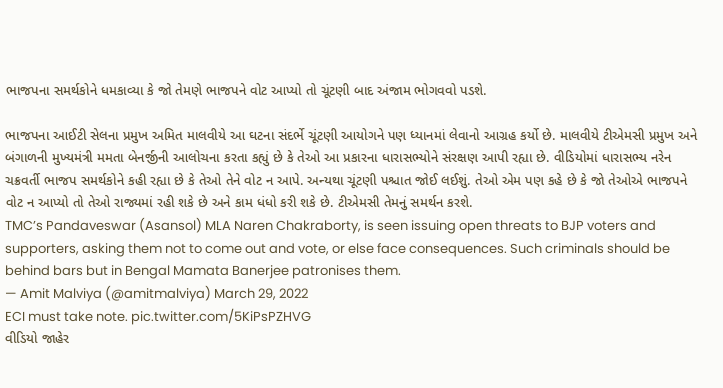ભાજપના સમર્થકોને ધમકાવ્યા કે જો તેમણે ભાજપને વોટ આપ્યો તો ચૂંટણી બાદ અંજામ ભોગવવો પડશે.

ભાજપના આઈટી સેલના પ્રમુખ અમિત માલવીયે આ ઘટના સંદર્ભે ચૂંટણી આયોગને પણ ધ્યાનમાં લેવાનો આગ્રહ કર્યો છે. માલવીયે ટીએમસી પ્રમુખ અને બંગાળની મુખ્યમંત્રી મમતા બેનર્જીની આલોચના કરતા કહ્યું છે કે તેઓ આ પ્રકારના ધારાસભ્યોને સંરક્ષણ આપી રહ્યા છે. વીડિયોમાં ધારાસભ્ય નરેન ચક્રવર્તી ભાજપ સમર્થકોને કહી રહ્યા છે કે તેઓ તેને વોટ ન આપે. અન્યથા ચૂંટણી પશ્ચાત જોઈ લઈશું. તેઓ એમ પણ કહે છે કે જો તેઓએ ભાજપને વોટ ન આપ્યો તો તેઓ રાજ્યમાં રહી શકે છે અને કામ ધંધો કરી શકે છે. ટીએમસી તેમનું સમર્થન કરશે.
TMC’s Pandaveswar (Asansol) MLA Naren Chakraborty, is seen issuing open threats to BJP voters and supporters, asking them not to come out and vote, or else face consequences. Such criminals should be behind bars but in Bengal Mamata Banerjee patronises them.
— Amit Malviya (@amitmalviya) March 29, 2022
ECI must take note. pic.twitter.com/5KiPsPZHVG
વીડિયો જાહેર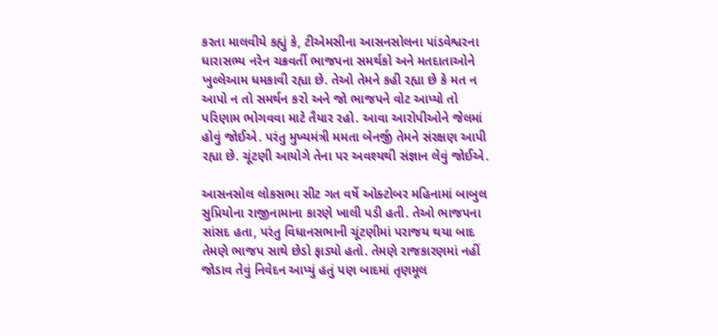કરતા માલવીયે કહ્યું કે, ટીએમસીના આસનસોલના પાંડવેશ્વરના ધારાસભ્ય નરેન ચક્રવર્તી ભાજપના સમર્થકો અને મતદાતાઓને ખુલ્લેઆમ ધમકાવી રહ્યા છે. તેઓ તેમને કહી રહ્યા છે કે મત ન આપો ન તો સમર્થન કરો અને જો ભાજપને વોટ આપ્યો તો પરિણામ ભોગવવા માટે તૈયાર રહો. આવા આરોપીઓને જેલમાં હોવું જોઈએ. પરંતુ મુખ્યમંત્રી મમતા બેનર્જી તેમને સંરક્ષણ આપી રહ્યા છે. ચૂંટણી આયોગે તેના પર અવશ્યથી સંજ્ઞાન લેવું જોઈએ.

આસનસોલ લોકસભા સીટ ગત વર્ષે ઓક્ટોબર મહિનામાં બાબુલ સુપ્રિયોના રાજીનામાના કારણે ખાલી પડી હતી. તેઓ ભાજપના સાંસદ હતા, પરંતુ વિધાનસભાની ચૂંટણીમાં પરાજય થયા બાદ તેમણે ભાજપ સાથે છેડો ફાડ્યો હતો. તેમણે રાજકારણમાં નહીં જોડાવ તેવું નિવેદન આપ્યું હતું પણ બાદમાં તૃણમૂલ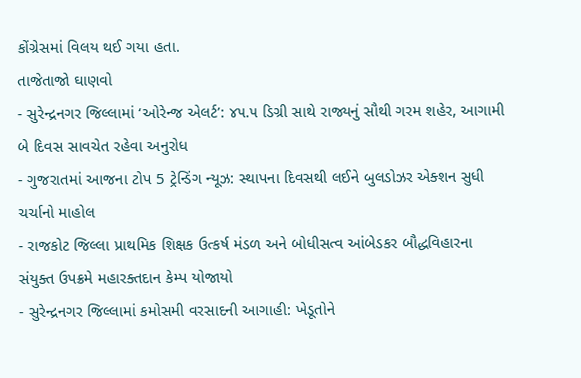કોંગ્રેસમાં વિલય થઈ ગયા હતા.
તાજેતાજો ઘાણવો
- સુરેન્દ્રનગર જિલ્લામાં ‘ઓરેન્જ એલર્ટ’: ૪૫.૫ ડિગ્રી સાથે રાજ્યનું સૌથી ગરમ શહેર, આગામી બે દિવસ સાવચેત રહેવા અનુરોધ
- ગુજરાતમાં આજના ટોપ 5 ટ્રેન્ડિંગ ન્યૂઝ: સ્થાપના દિવસથી લઈને બુલડોઝર એક્શન સુધી ચર્ચાનો માહોલ
- રાજકોટ જિલ્લા પ્રાથમિક શિક્ષક ઉત્કર્ષ મંડળ અને બોધીસત્વ આંબેડકર બૌદ્ધવિહારના સંયુક્ત ઉપક્રમે મહારક્તદાન કેમ્પ યોજાયો
- સુરેન્દ્રનગર જિલ્લામાં કમોસમી વરસાદની આગાહી: ખેડૂતોને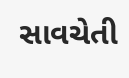સાવચેતી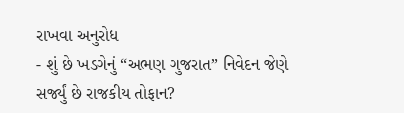રાખવા અનુરોધ
- શું છે ખડગેનું “અભણ ગુજરાત” નિવેદન જેણે સર્જ્યું છે રાજકીય તોફાન?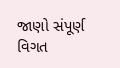જાણો સંપૂર્ણ વિગત